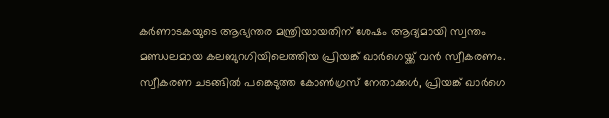കർണാടകയുടെ ആഭ്യന്തര മന്ത്രിയായതിന് ശേഷം ആദ്യമായി സ്വന്തം മണ്ഡലമായ കലബുറഗിയിലെത്തിയ പ്രിയങ്ക് ഖാർഗെയ്ക്ക് വൻ സ്വീകരണം. സ്വീകരണ ചടങ്ങിൽ പങ്കെടുത്ത കോൺഗ്രസ് നേതാക്കൾ, പ്രിയങ്ക് ഖാർഗെ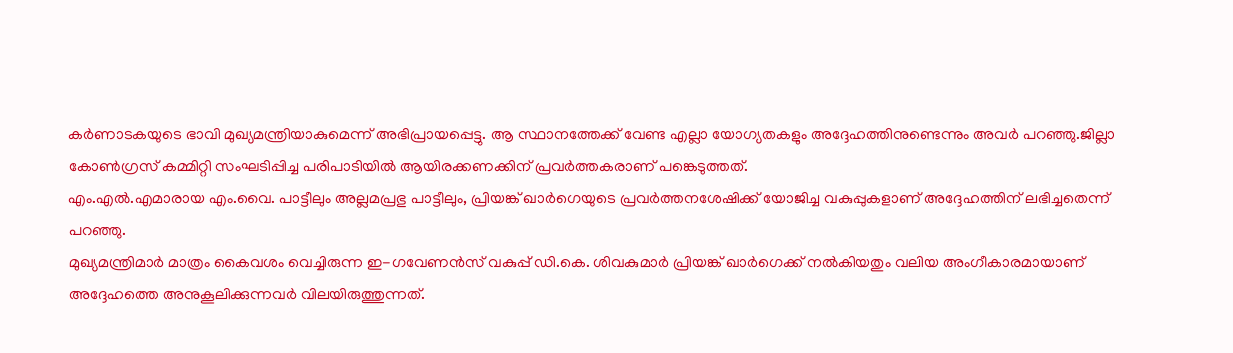കർണാടകയുടെ ഭാവി മുഖ്യമന്ത്രിയാകുമെന്ന് അഭിപ്രായപ്പെട്ടു. ആ സ്ഥാനത്തേക്ക് വേണ്ട എല്ലാ യോഗ്യതകളും അദ്ദേഹത്തിനുണ്ടെന്നും അവർ പറഞ്ഞു.ജില്ലാ കോൺഗ്രസ് കമ്മിറ്റി സംഘടിപ്പിച്ച പരിപാടിയിൽ ആയിരക്കണക്കിന് പ്രവർത്തകരാണ് പങ്കെടുത്തത്.
എം.എൽ.എമാരായ എം.വൈ. പാട്ടീലും അല്ലമപ്രഭു പാട്ടീലും, പ്രിയങ്ക് ഖാർഗെയുടെ പ്രവർത്തനശേഷിക്ക് യോജിച്ച വകുപ്പുകളാണ് അദ്ദേഹത്തിന് ലഭിച്ചതെന്ന് പറഞ്ഞു.
മുഖ്യമന്ത്രിമാർ മാത്രം കൈവശം വെച്ചിരുന്ന ഇ-ഗവേണൻസ് വകുപ്പ് ഡി.കെ. ശിവകുമാർ പ്രിയങ്ക് ഖാർഗെക്ക് നൽകിയതും വലിയ അംഗീകാരമായാണ് അദ്ദേഹത്തെ അനുകൂലിക്കുന്നവർ വിലയിരുത്തുന്നത്.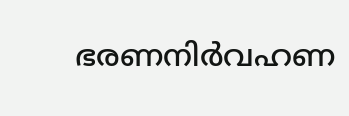ഭരണനിർവഹണ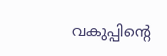വകുപ്പിന്റെ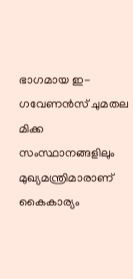ഭാഗമായ ഇ-ഗവേണൻസ് ചുമതല മിക്ക സംസ്ഥാനങ്ങളിലും മുഖ്യമന്ത്രിമാരാണ് കൈകാര്യം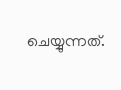ചെയ്യുന്നത്.